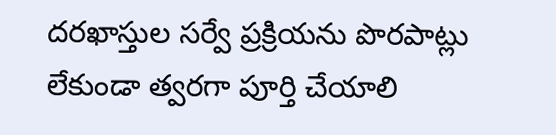దరఖాస్తుల సర్వే ప్రక్రియను పొరపాట్లు లేకుండా త్వరగా పూర్తి చేయాలి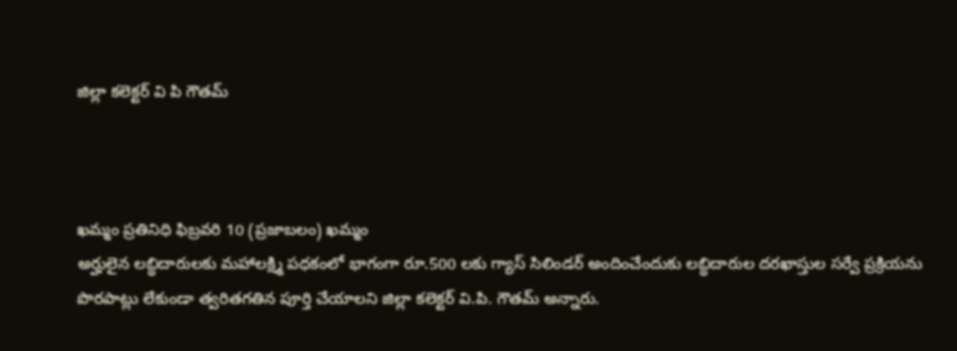జిల్లా కలెక్టర్ వి పి గౌతమ్



ఖమ్మం ప్రతినిధి ఫిబ్రవరి 10 (ప్రజాబలం) ఖమ్మం
అర్హులైన లబ్ధిదారులకు మహాలక్ష్మి పధకంలో భాగంగా రూ.500 లకు గ్యాస్‌ సిలిండర్‌ అందించేందుకు లబ్ధిదారుల దరఖాస్తుల సర్వే ప్రక్రియను పొరపాట్లు లేకుండా త్వరితగతిన పూర్తి చేయాలని జిల్లా కలెక్టర్‌ వి.పి. గౌతమ్‌ అన్నారు.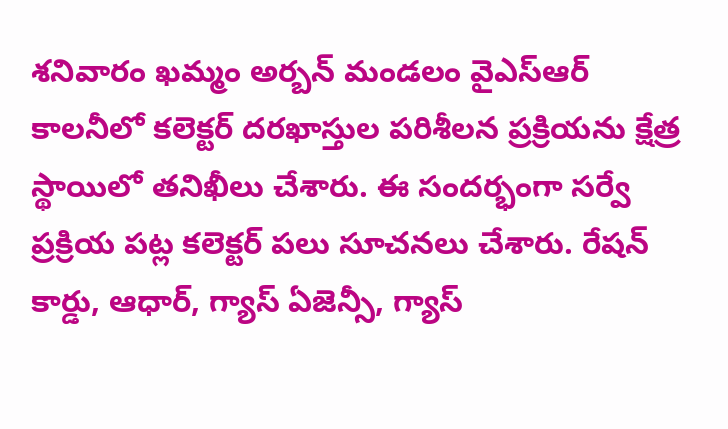శనివారం ఖమ్మం అర్బన్‌ మండలం వైఎస్‌ఆర్‌ కాలనీలో కలెక్టర్‌ దరఖాస్తుల పరిశీలన ప్రక్రియను క్షేత్ర స్థాయిలో తనిఖీలు చేశారు. ఈ సందర్భంగా సర్వే ప్రక్రియ పట్ల కలెక్టర్‌ పలు సూచనలు చేశారు. రేషన్‌ కార్డు, ఆధార్‌, గ్యాస్‌ ఏజెన్సీ, గ్యాస్‌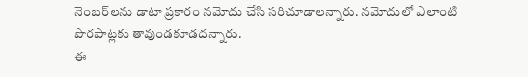నెంబర్‌లను డాటా ప్రకారం నమోదు చేసి సరిచూడాలన్నారు. నమోదులో ఎలాంటి పొరపాట్లకు తావుండకూడదన్నారు.
ఈ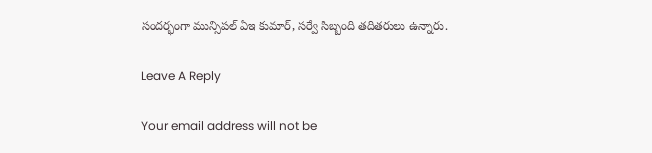సందర్భంగా మున్సిపల్‌ ఏఇ కుమార్‌, సర్వే సిబ్బంది తదితరులు ఉన్నారు.

Leave A Reply

Your email address will not be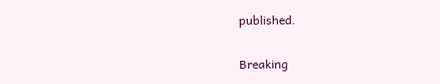published.

Breaking